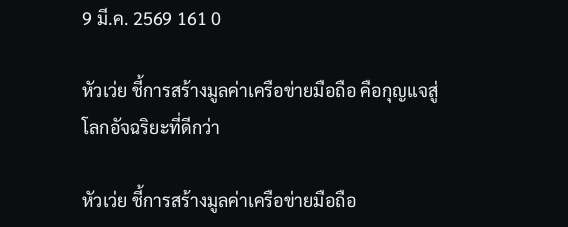9 มี.ค. 2569 161 0

หัวเว่ย ชี้การสร้างมูลค่าเครือข่ายมือถือ คือกุญแจสู่โลกอัจฉริยะที่ดีกว่า

หัวเว่ย ชี้การสร้างมูลค่าเครือข่ายมือถือ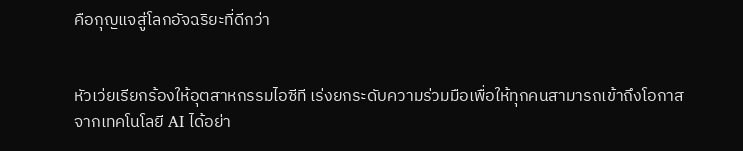คือกุญแจสู่โลกอัจฉริยะที่ดีกว่า


หัวเว่ยเรียกร้องให้อุตสาหกรรมไอซีที เร่งยกระดับความร่วมมือเพื่อให้ทุกคนสามารถเข้าถึงโอกาสจากเทคโนโลยี AI ได้อย่า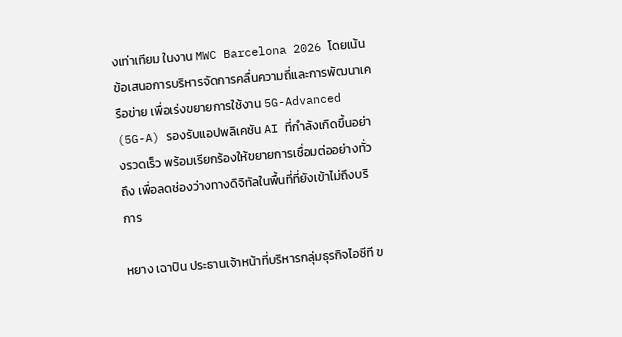งเท่าเทียม ในงาน MWC Barcelona 2026 โดยเน้นข้อเสนอการบริหารจัดการคลื่นความถี่และการพัฒนาเครือข่าย เพื่อเร่งขยายการใช้งาน 5G-Advanced (5G-A) รองรับแอปพลิเคชัน AI ที่กำลังเกิดขึ้นอย่างรวดเร็ว พร้อมเรียกร้องให้ขยายการเชื่อมต่ออย่างทั่วถึง เพื่อลดช่องว่างทางดิจิทัลในพื้นที่ที่ยังเข้าไม่ถึงบริการ

หยาง เฉาปิน ประธานเจ้าหน้าที่บริหารกลุ่มธุรกิจไอซีที ข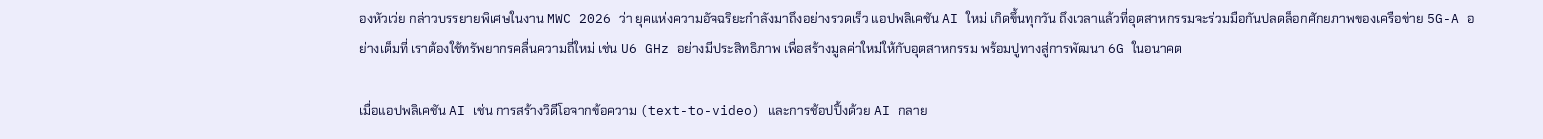องหัวเว่ย กล่าวบรรยายพิเศษในงาน MWC 2026 ว่า ยุคแห่งความอัจฉริยะกำลังมาถึงอย่างรวดเร็ว แอปพลิเคชัน AI ใหม่ เกิดขึ้นทุกวัน ถึงเวลาแล้วที่อุตสาหกรรมจะร่วมมือกันปลดล็อกศักยภาพของเครือข่าย 5G-A อย่างเต็มที่ เราต้องใช้ทรัพยากรคลื่นความถี่ใหม่ เช่น U6 GHz อย่างมีประสิทธิภาพ เพื่อสร้างมูลค่าใหม่ให้กับอุตสาหกรรม พร้อมปูทางสู่การพัฒนา 6G ในอนาคต

เมื่อแอปพลิเคชัน AI เช่น การสร้างวิดีโอจากข้อความ (text-to-video) และการช้อปปิ้งด้วย AI กลาย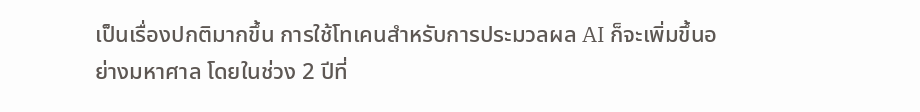เป็นเรื่องปกติมากขึ้น การใช้โทเคนสำหรับการประมวลผล AI ก็จะเพิ่มขึ้นอย่างมหาศาล โดยในช่วง 2 ปีที่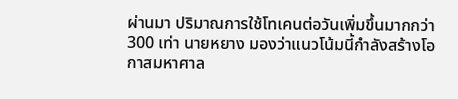ผ่านมา ปริมาณการใช้โทเคนต่อวันเพิ่มขึ้นมากกว่า 300 เท่า นายหยาง มองว่าแนวโน้มนี้กำลังสร้างโอกาสมหาศาล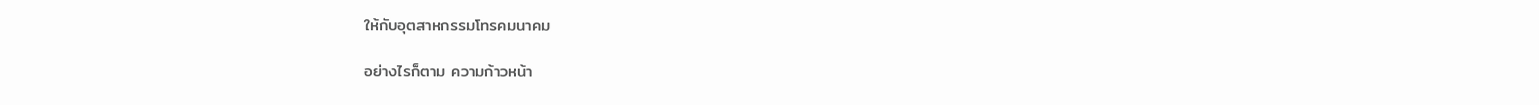ให้กับอุตสาหกรรมโทรคมนาคม

อย่างไรก็ตาม ความก้าวหน้า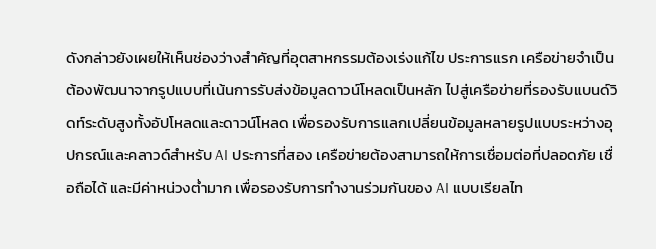ดังกล่าวยังเผยให้เห็นช่องว่างสำคัญที่อุตสาหกรรมต้องเร่งแก้ไข ประการแรก เครือข่ายจำเป็นต้องพัฒนาจากรูปแบบที่เน้นการรับส่งข้อมูลดาวน์โหลดเป็นหลัก ไปสู่เครือข่ายที่รองรับแบนด์วิดท์ระดับสูงทั้งอัปโหลดและดาวน์โหลด เพื่อรองรับการแลกเปลี่ยนข้อมูลหลายรูปแบบระหว่างอุปกรณ์และคลาวด์สำหรับ AI ประการที่สอง เครือข่ายต้องสามารถให้การเชื่อมต่อที่ปลอดภัย เชื่อถือได้ และมีค่าหน่วงต่ำมาก เพื่อรองรับการทำงานร่วมกันของ AI แบบเรียลไท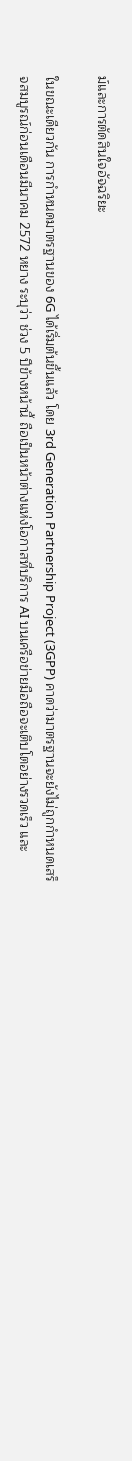ม์และการตัดสินใจอัจฉริยะ

ในขณะเดียวกัน การกำหนดมาตรฐานของ 6G ได้เริ่มต้นขึ้นแล้ว โดย 3rd Generation Partnership Project (3GPP) คาดว่ามาตรฐานจะยังไม่ถูกกำหนดเสร็จสมบูรณ์ก่อนเดือนมีนาคม 2572 หยาง ระบุว่า ช่วง 5 ปีข้างหน้านี้ ถือเป็นหน้าต่างแห่งโอกาสที่บริการ AI บนเครือข่ายมือถือจะเติบโตอย่างรวดเร็ว และ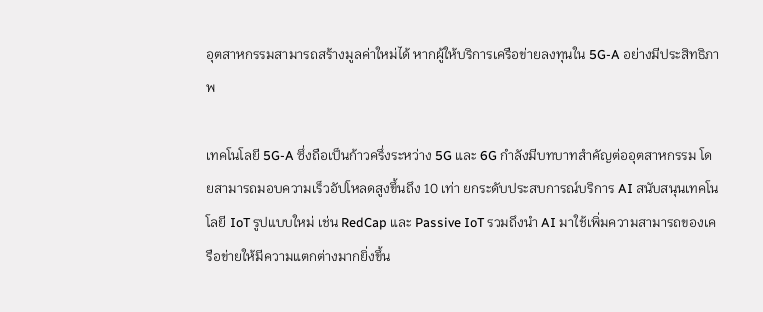อุตสาหกรรมสามารถสร้างมูลค่าใหม่ได้ หากผู้ให้บริการเครือข่ายลงทุนใน 5G-A อย่างมีประสิทธิภาพ

เทคโนโลยี 5G-A ซึ่งถือเป็นก้าวครึ่งระหว่าง 5G และ 6G กำลังมีบทบาทสำคัญต่ออุตสาหกรรม โดยสามารถมอบความเร็วอัปโหลดสูงขึ้นถึง 10 เท่า ยกระดับประสบการณ์บริการ AI สนับสนุนเทคโนโลยี IoT รูปแบบใหม่ เช่น RedCap และ Passive IoT รวมถึงนำ AI มาใช้เพิ่มความสามารถของเครือข่ายให้มีความแตกต่างมากยิ่งขึ้น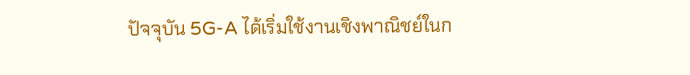ปัจจุบัน 5G-A ได้เริ่มใช้งานเชิงพาณิชย์ในก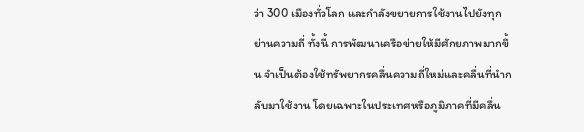ว่า 300 เมืองทั่วโลก และกำลังขยายการใช้งานไปยังทุกย่านความถี่ ทั้งนี้ การพัฒนาเครือข่ายให้มีศักยภาพมากขึ้น จำเป็นต้องใช้ทรัพยากรคลื่นความถี่ใหม่และคลื่นที่นำกลับมาใช้งาน โดยเฉพาะในประเทศหรือภูมิภาคที่มีคลื่น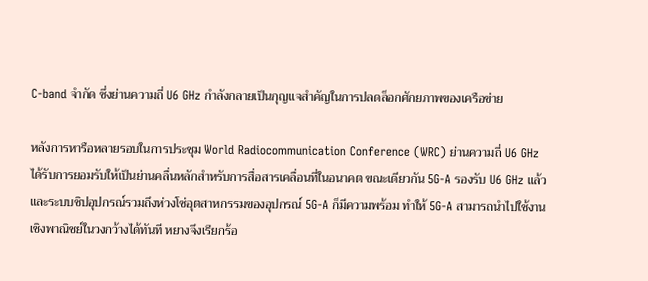C-band จำกัด ซึ่งย่านความถี่ U6 GHz กำลังกลายเป็นกุญแจสำคัญในการปลดล็อกศักยภาพของเครือข่าย

หลังการหารือหลายรอบในการประชุม World Radiocommunication Conference (WRC) ย่านความถี่ U6 GHz ได้รับการยอมรับให้เป็นย่านคลื่นหลักสำหรับการสื่อสารเคลื่อนที่ในอนาคต ขณะเดียวกัน 5G-A รองรับ U6 GHz แล้ว และระบบชิปอุปกรณ์รวมถึงห่วงโซ่อุตสาหกรรมของอุปกรณ์ 5G-A ก็มีความพร้อม ทำให้ 5G-A สามารถนำไปใช้งานเชิงพาณิชย์ในวงกว้างได้ทันที หยางจึงเรียกร้อ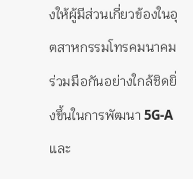งให้ผู้มีส่วนเกี่ยวข้องในอุตสาหกรรมโทรคมนาคมร่วมมือกันอย่างใกล้ชิดยิ่งขึ้นในการพัฒนา 5G-A และ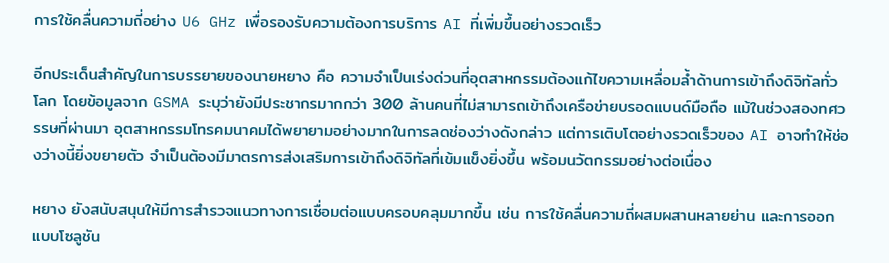การใช้คลื่นความถี่อย่าง U6 GHz เพื่อรองรับความต้องการบริการ AI ที่เพิ่มขึ้นอย่างรวดเร็ว

อีกประเด็นสำคัญในการบรรยายของนายหยาง คือ ความจำเป็นเร่งด่วนที่อุตสาหกรรมต้องแก้ไขความเหลื่อมล้ำด้านการเข้าถึงดิจิทัลทั่วโลก โดยข้อมูลจาก GSMA ระบุว่ายังมีประชากรมากกว่า 300 ล้านคนที่ไม่สามารถเข้าถึงเครือข่ายบรอดแบนด์มือถือ แม้ในช่วงสองทศวรรษที่ผ่านมา อุตสาหกรรมโทรคมนาคมได้พยายามอย่างมากในการลดช่องว่างดังกล่าว แต่การเติบโตอย่างรวดเร็วของ AI อาจทำให้ช่องว่างนี้ยิ่งขยายตัว จำเป็นต้องมีมาตรการส่งเสริมการเข้าถึงดิจิทัลที่เข้มแข็งยิ่งขึ้น พร้อมนวัตกรรมอย่างต่อเนื่อง

หยาง ยังสนับสนุนให้มีการสำรวจแนวทางการเชื่อมต่อแบบครอบคลุมมากขึ้น เช่น การใช้คลื่นความถี่ผสมผสานหลายย่าน และการออกแบบโซลูชัน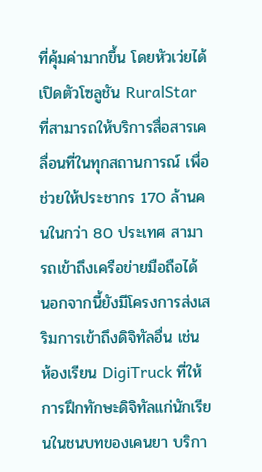ที่คุ้มค่ามากขึ้น โดยหัวเว่ยได้เปิดตัวโซลูชัน RuralStar ที่สามารถให้บริการสื่อสารเคลื่อนที่ในทุกสถานการณ์ เพื่อช่วยให้ประชากร 170 ล้านคนในกว่า 80 ประเทศ สามารถเข้าถึงเครือข่ายมือถือได้ นอกจากนี้ยังมีโครงการส่งเสริมการเข้าถึงดิจิทัลอื่น เช่น ห้องเรียน DigiTruck ที่ให้การฝึกทักษะดิจิทัลแก่นักเรียนในชนบทของเคนยา บริกา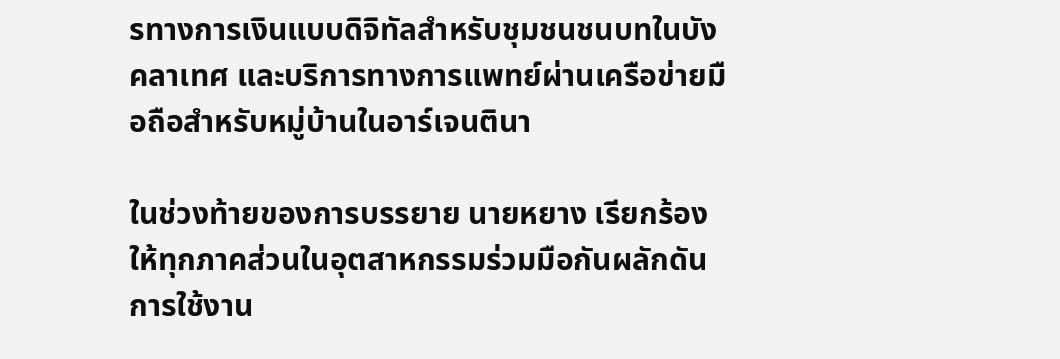รทางการเงินแบบดิจิทัลสำหรับชุมชนชนบทในบังคลาเทศ และบริการทางการแพทย์ผ่านเครือข่ายมือถือสำหรับหมู่บ้านในอาร์เจนตินา

ในช่วงท้ายของการบรรยาย นายหยาง เรียกร้องให้ทุกภาคส่วนในอุตสาหกรรมร่วมมือกันผลักดันการใช้งาน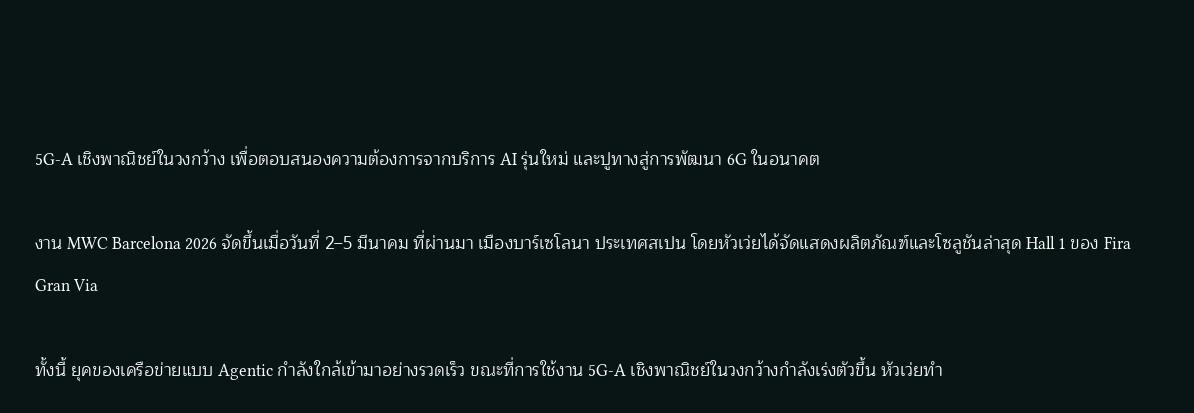5G-A เชิงพาณิชย์ในวงกว้าง เพื่อตอบสนองความต้องการจากบริการ AI รุ่นใหม่ และปูทางสู่การพัฒนา 6G ในอนาคต

งาน MWC Barcelona 2026 จัดขึ้นเมื่อวันที่ 2–5 มีนาคม ที่ผ่านมา เมืองบาร์เซโลนา ประเทศสเปน โดยหัวเว่ยได้จัดแสดงผลิตภัณฑ์และโซลูชันล่าสุด Hall 1 ของ Fira Gran Via

ทั้งนี้ ยุคของเครือข่ายแบบ Agentic กำลังใกล้เข้ามาอย่างรวดเร็ว ขณะที่การใช้งาน 5G-A เชิงพาณิชย์ในวงกว้างกำลังเร่งตัวขึ้น หัวเว่ยทำ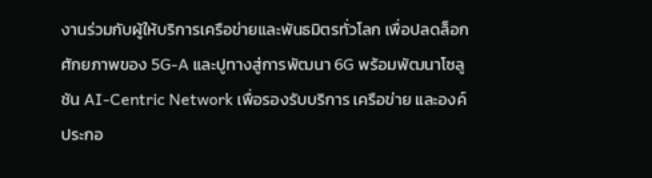งานร่วมกับผู้ให้บริการเครือข่ายและพันธมิตรทั่วโลก เพื่อปลดล็อกศักยภาพของ 5G-A และปูทางสู่การพัฒนา 6G พร้อมพัฒนาโซลูชัน AI-Centric Network เพื่อรองรับบริการ เครือข่าย และองค์ประกอ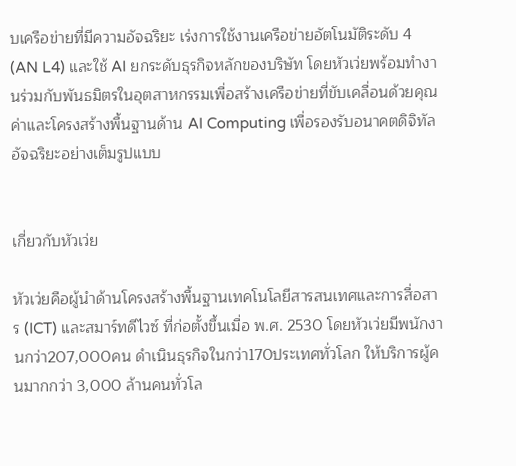บเครือข่ายที่มีความอัจฉริยะ เร่งการใช้งานเครือข่ายอัตโนมัติระดับ 4 (AN L4) และใช้ AI ยกระดับธุรกิจหลักของบริษัท โดยหัวเว่ยพร้อมทำงานร่วมกับพันธมิตรในอุตสาหกรรมเพื่อสร้างเครือข่ายที่ขับเคลื่อนด้วยคุณค่าและโครงสร้างพื้นฐานด้าน AI Computing เพื่อรองรับอนาคตดิจิทัลอัจฉริยะอย่างเต็มรูปแบบ


เกี่ยวกับหัวเว่ย

หัวเว่ยคือผู้นำด้านโครงสร้างพื้นฐานเทคโนโลยีสารสนเทศและการสื่อสาร (ICT) และสมาร์ทดีไวซ์ ที่ก่อตั้งขึ้นเมื่อ พ.ศ. 2530 โดยหัวเว่ยมีพนักงานกว่า207,000คน ดำเนินธุรกิจในกว่า170ประเทศทั่วโลก ให้บริการผู้คนมากกว่า 3,000 ล้านคนทั่วโล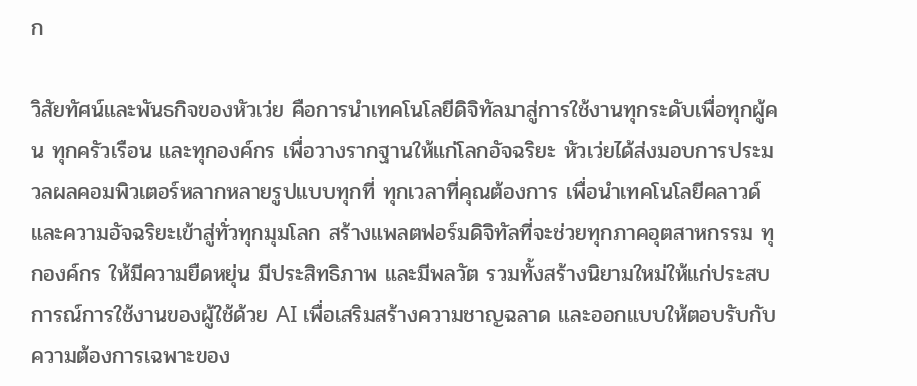ก

วิสัยทัศน์และพันธกิจของหัวเว่ย คือการนำเทคโนโลยีดิจิทัลมาสู่การใช้งานทุกระดับเพื่อทุกผู้คน ทุกครัวเรือน และทุกองค์กร เพื่อวางรากฐานให้แก่โลกอัจฉริยะ หัวเว่ยได้ส่งมอบการประมวลผลคอมพิวเตอร์หลากหลายรูปแบบทุกที่ ทุกเวลาที่คุณต้องการ เพื่อนำเทคโนโลยีคลาวด์และความอัจฉริยะเข้าสู่ทั่วทุกมุมโลก สร้างแพลตฟอร์มดิจิทัลที่จะช่วยทุกภาคอุตสาหกรรม ทุกองค์กร ให้มีความยืดหยุ่น มีประสิทธิภาพ และมีพลวัต รวมทั้งสร้างนิยามใหม่ให้แก่ประสบการณ์การใช้งานของผู้ใช้ด้วย AI เพื่อเสริมสร้างความชาญฉลาด และออกแบบให้ตอบรับกับความต้องการเฉพาะของ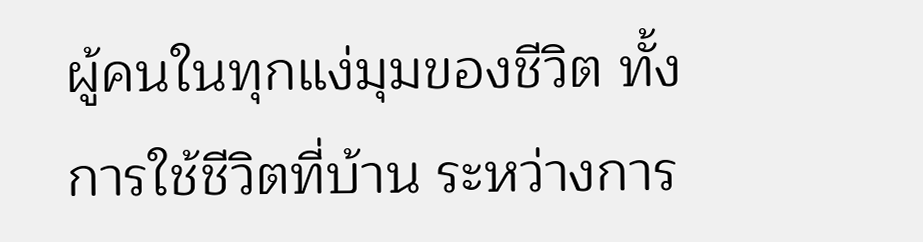ผู้คนในทุกแง่มุมของชีวิต ทั้งการใช้ชีวิตที่บ้าน ระหว่างการ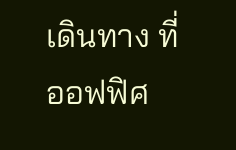เดินทาง ที่ออฟฟิศ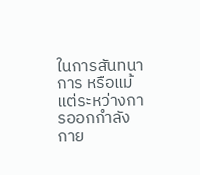ในการสันทนาการ หรือแม้แต่ระหว่างการออกกำลังกาย